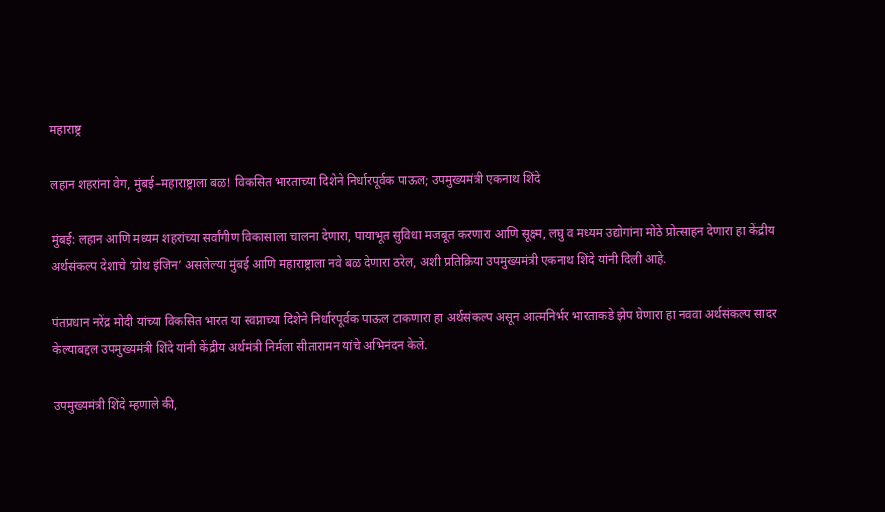महाराष्ट्र

लहान शहरांना वेग, मुंबई–महाराष्ट्राला बळ! विकसित भारताच्या दिशेने निर्धारपूर्वक पाऊल; उपमुख्यमंत्री एकनाथ शिंदे

मुंबई: लहान आणि मध्यम शहरांच्या सर्वांगीण विकासाला चालना देणारा, पायाभूत सुविधा मजबूत करणारा आणि सूक्ष्म, लघु व मध्यम उद्योगांना मोठे प्रोत्साहन देणारा हा केंद्रीय अर्थसंकल्प देशाचे ‘ग्रोथ इंजिन’ असलेल्या मुंबई आणि महाराष्ट्राला नवे बळ देणारा ठरेल, अशी प्रतिक्रिया उपमुख्यमंत्री एकनाथ शिंदे यांनी दिली आहे.

पंतप्रधान नरेंद्र मोदी यांच्या विकसित भारत या स्वप्नाच्या दिशेने निर्धारपूर्वक पाऊल टाकणारा हा अर्थसंकल्प असून आत्मनिर्भर भारताकडे झेप घेणारा हा नववा अर्थसंकल्प सादर केल्याबद्दल उपमुख्यमंत्री शिंदे यांनी केंद्रीय अर्थमंत्री निर्मला सीतारामन यांचे अभिनंदन केले.

उपमुख्यमंत्री शिंदे म्हणाले की,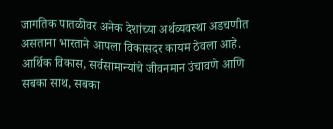जागतिक पातळीवर अनेक देशांच्या अर्थव्यवस्था अडचणीत असताना भारताने आपला विकासदर कायम ठेवला आहे. आर्थिक विकास, सर्वसामान्यांचे जीवनमान उंचावणे आणि सबका साथ, सबका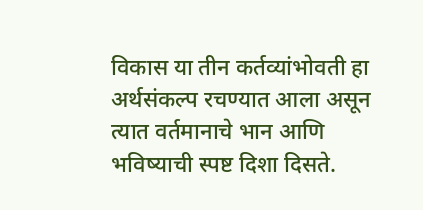विकास या तीन कर्तव्यांभोवती हा अर्थसंकल्प रचण्यात आला असून त्यात वर्तमानाचे भान आणि भविष्याची स्पष्ट दिशा दिसते.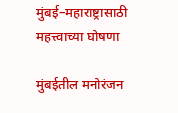मुंबई–महाराष्ट्रासाठी महत्त्वाच्या घोषणा

मुंबईतील मनोरंजन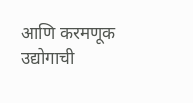आणि करमणूक उद्योगाची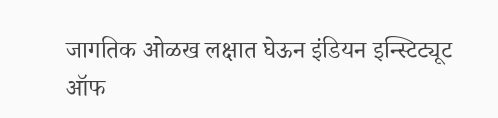जागतिक ओळख लक्षात घेऊन इंडियन इन्स्टिट्यूट ऑफ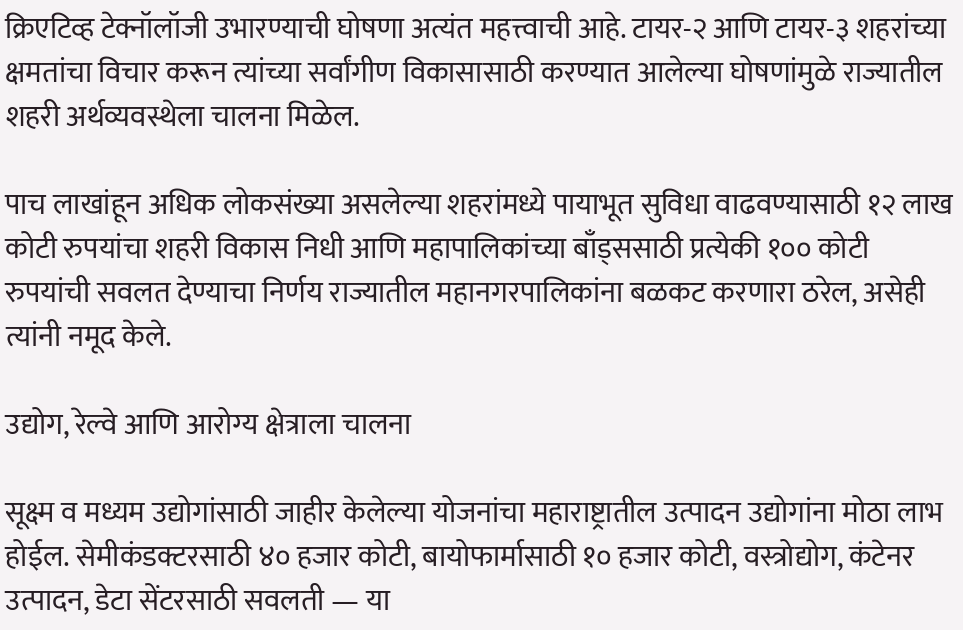क्रिएटिव्ह टेक्नॉलॉजी उभारण्याची घोषणा अत्यंत महत्त्वाची आहे. टायर-२ आणि टायर-३ शहरांच्या क्षमतांचा विचार करून त्यांच्या सर्वांगीण विकासासाठी करण्यात आलेल्या घोषणांमुळे राज्यातील शहरी अर्थव्यवस्थेला चालना मिळेल.

पाच लाखांहून अधिक लोकसंख्या असलेल्या शहरांमध्ये पायाभूत सुविधा वाढवण्यासाठी १२ लाख कोटी रुपयांचा शहरी विकास निधी आणि महापालिकांच्या बाँड्ससाठी प्रत्येकी १०० कोटी रुपयांची सवलत देण्याचा निर्णय राज्यातील महानगरपालिकांना बळकट करणारा ठरेल, असेही त्यांनी नमूद केले.

उद्योग, रेल्वे आणि आरोग्य क्षेत्राला चालना

सूक्ष्म व मध्यम उद्योगांसाठी जाहीर केलेल्या योजनांचा महाराष्ट्रातील उत्पादन उद्योगांना मोठा लाभ होईल. सेमीकंडक्टरसाठी ४० हजार कोटी, बायोफार्मासाठी १० हजार कोटी, वस्त्रोद्योग, कंटेनर उत्पादन, डेटा सेंटरसाठी सवलती — या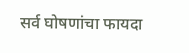सर्व घोषणांचा फायदा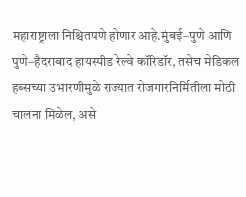महाराष्ट्राला निश्चितपणे होणार आहे.मुंबई–पुणे आणि पुणे–हैदराबाद हायस्पीड रेल्वे कॉरिडॉर, तसेच मेडिकल हब्सच्या उभारणीमुळे राज्यात रोजगारनिर्मितीला मोठी चालना मिळेल, असे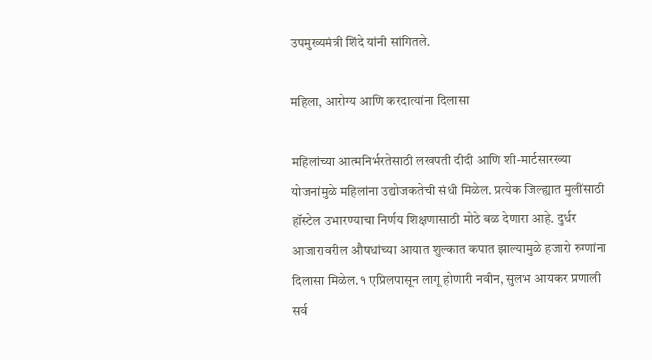उपमुख्यमंत्री शिंदे यांनी सांगितले.

महिला, आरोग्य आणि करदात्यांना दिलासा

महिलांच्या आत्मनिर्भरतेसाठी लखपती दीदी आणि शी-मार्टसारख्या योजनांमुळे महिलांना उद्योजकतेची संधी मिळेल. प्रत्येक जिल्ह्यात मुलींसाठी हॉस्टेल उभारण्याचा निर्णय शिक्षणासाठी मोठे बळ देणारा आहे. दुर्धर आजारावरील औषधांच्या आयात शुल्कात कपात झाल्यामुळे हजारो रुग्णांना दिलासा मिळेल.१ एप्रिलपासून लागू होणारी नवीन, सुलभ आयकर प्रणाली सर्व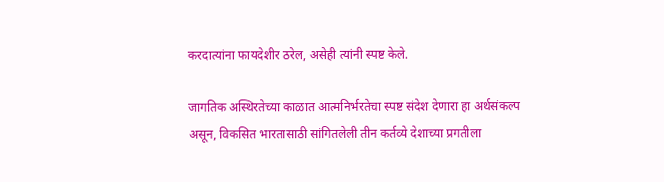करदात्यांना फायदेशीर ठरेल, असेही त्यांनी स्पष्ट केले.

जागतिक अस्थिरतेच्या काळात आत्मनिर्भरतेचा स्पष्ट संदेश देणारा हा अर्थसंकल्प असून, विकसित भारतासाठी सांगितलेली तीन कर्तव्ये देशाच्या प्रगतीला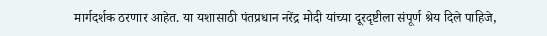मार्गदर्शक ठरणार आहेत. या यशासाठी पंतप्रधान नरेंद्र मोदी यांच्या दूरदृष्टीला संपूर्ण श्रेय दिले पाहिजे,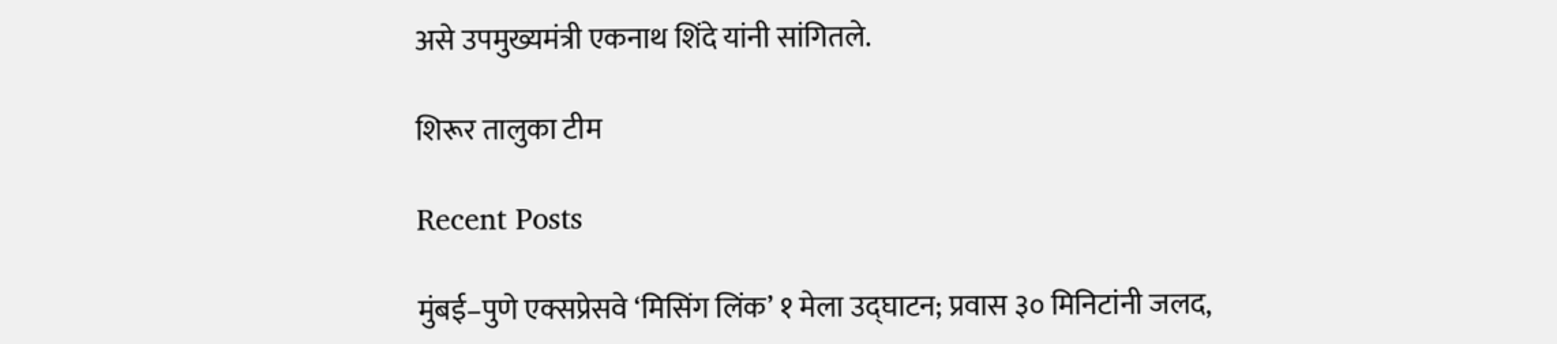असे उपमुख्यमंत्री एकनाथ शिंदे यांनी सांगितले.

शिरूर तालुका टीम

Recent Posts

मुंबई–पुणे एक्सप्रेसवे ‘मिसिंग लिंक’ १ मेला उद्घाटन; प्रवास ३० मिनिटांनी जलद,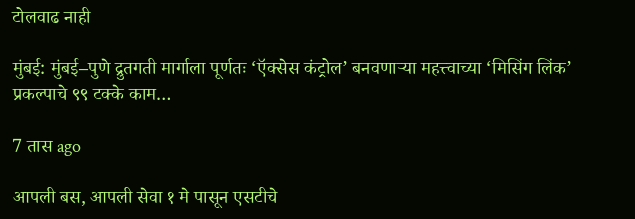टोलवाढ नाही

मुंबई: मुंबई–पुणे द्रुतगती मार्गाला पूर्णतः ‘ऍक्सेस कंट्रोल’ बनवणाऱ्या महत्त्वाच्या ‘मिसिंग लिंक’ प्रकल्पाचे ९९ टक्के काम…

7 तास ago

आपली बस, आपली सेवा १ मे पासून एसटीचे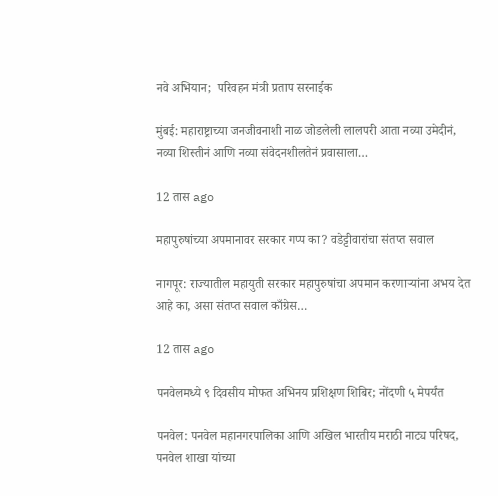नवे अभियान;  परिवहन मंत्री प्रताप सरनाईक

मुंबई: महाराष्ट्राच्या जनजीवनाशी नाळ जोडलेली लालपरी आता नव्या उमेदीनं, नव्या शिस्तीनं आणि नव्या संवेदनशीलतेनं प्रवासाला…

12 तास ago

महापुरुषांच्या अपमानावर सरकार गप्प का? वडेट्टीवारांचा संतप्त सवाल

नागपूर: राज्यातील महायुती सरकार महापुरुषांचा अपमान करणाऱ्यांना अभय देत आहे का, असा संतप्त सवाल काँग्रेस…

12 तास ago

पनवेलमध्ये ९ दिवसीय मोफत अभिनय प्रशिक्षण शिबिर; नोंदणी ५ मेपर्यंत

पनवेल: पनवेल महानगरपालिका आणि अखिल भारतीय मराठी नाट्य परिषद, पनवेल शाखा यांच्या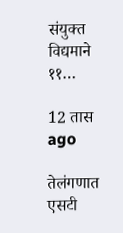संयुक्त विद्यमाने ११…

12 तास ago

तेलंगणात एसटी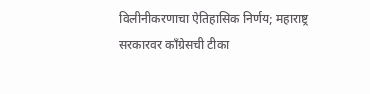विलीनीकरणाचा ऐतिहासिक निर्णय; महाराष्ट्र सरकारवर काँग्रेसची टीका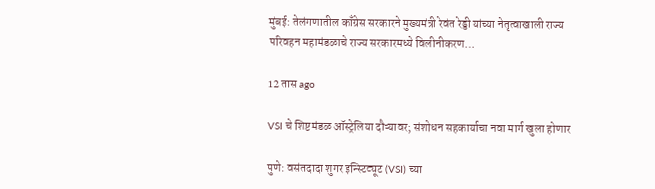मुंबई: तेलंगणातील काँग्रेस सरकारने मुख्यमंत्री रेवंत रेड्डी यांच्या नेतृत्वाखाली राज्य परिवहन महामंडळाचे राज्य सरकारमध्ये विलीनीकरण…

12 तास ago

VSI चे शिष्टमंडळ ऑस्ट्रेलिया दौऱ्यावर; संशोधन सहकार्याचा नवा मार्ग खुला होणार

पुणे: वसंतदादा शुगर इन्स्टिट्यूट (VSI) च्या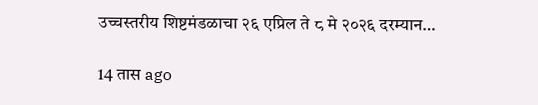उच्चस्तरीय शिष्टमंडळाचा २६ एप्रिल ते ८ मे २०२६ दरम्यान…

14 तास ago